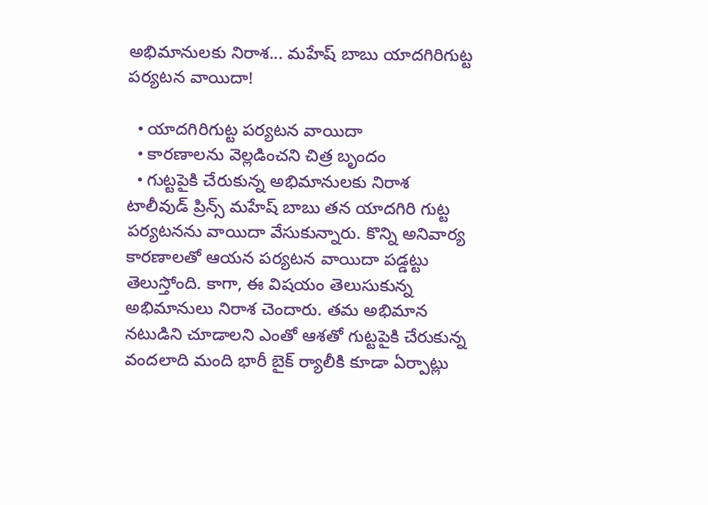అభిమానులకు నిరాశ... మహేష్ బాబు యాదగిరిగుట్ట పర్యటన వాయిదా!

  • యాదగిరిగుట్ట పర్యటన వాయిదా
  • కారణాలను వెల్లడించని చిత్ర బృందం
  • గుట్టపైకి చేరుకున్న అభిమానులకు నిరాశ
టాలీవుడ్ ప్రిన్స్ మహేష్ బాబు తన యాదగిరి గుట్ట పర్యటనను వాయిదా వేసుకున్నారు. కొన్ని అనివార్య కారణాలతో ఆయన పర్యటన వాయిదా పడ్డట్టు తెలుస్తోంది. కాగా, ఈ విషయం తెలుసుకున్న అభిమానులు నిరాశ చెందారు. తమ అభిమాన నటుడిని చూడాలని ఎంతో ఆశతో గుట్టపైకి చేరుకున్న వందలాది మంది భారీ బైక్ ర్యాలీకి కూడా ఏర్పాట్లు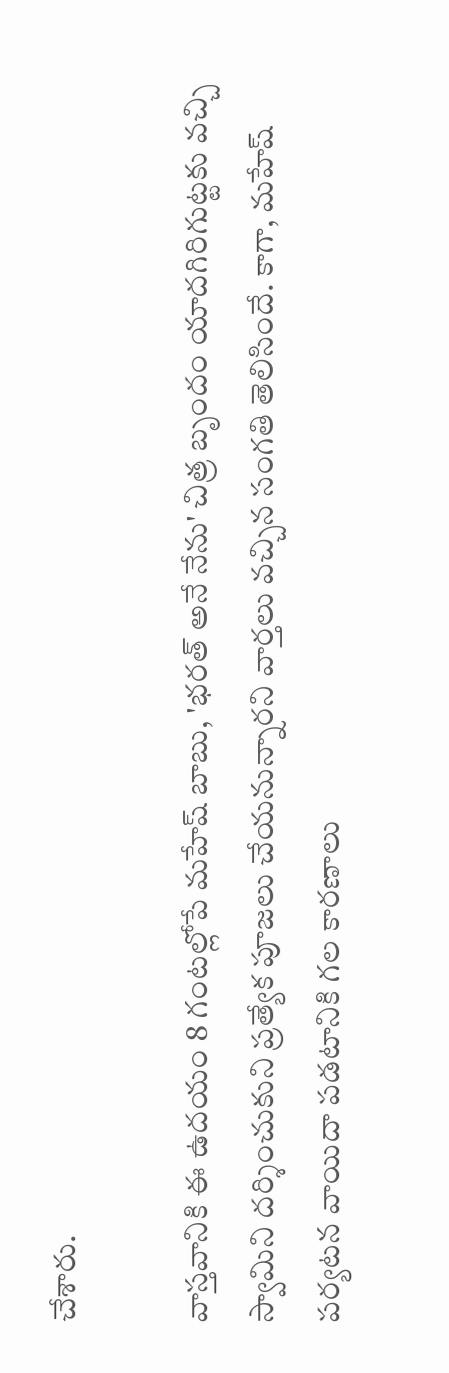చేశారు.

వాస్తవానికి ఈ ఉదయం 8 గంటల్లోపే మహేష్ బాబు, 'భరత్ అనే నేను' చిత్ర బృందం యాదగిరిగుట్టకు వచ్చి స్వామిని దర్శించుకుని ప్రత్యేక పూజలు చేయనున్నారని వార్తలు వచ్చిన సంగతి తెలిసిందే. కాగా, మహేష్ పర్యటన వాయిదా పడటానికి గల కారణాలు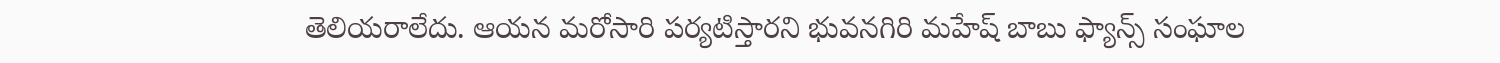తెలియరాలేదు. ఆయన మరోసారి పర్యటిస్తారని భువనగిరి మహేష్ బాబు ఫ్యాన్స్ సంఘాల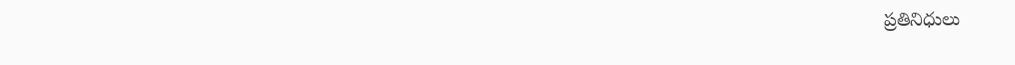ప్రతినిధులు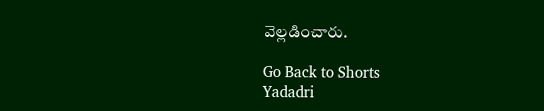వెల్లడించారు.

Go Back to Shorts
Yadadri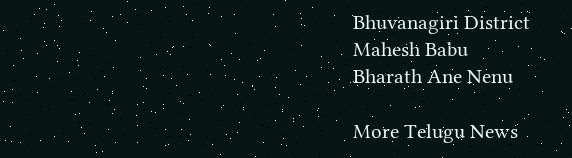Bhuvanagiri District
Mahesh Babu
Bharath Ane Nenu

More Telugu News